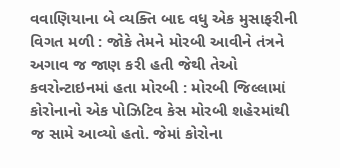વવાણિયાના બે વ્યક્તિ બાદ વધુ એક મુસાફરીની વિગત મળી : જોકે તેમને મોરબી આવીને તંત્રને અગાવ જ જાણ કરી હતી જેથી તેઓ કવરોન્ટાઇનમાં હતા મોરબી : મોરબી જિલ્લામાં કોરોનાનો એક પોઝિટિવ કેસ મોરબી શહેરમાંથી જ સામે આવ્યો હતો. જેમાં કોરોના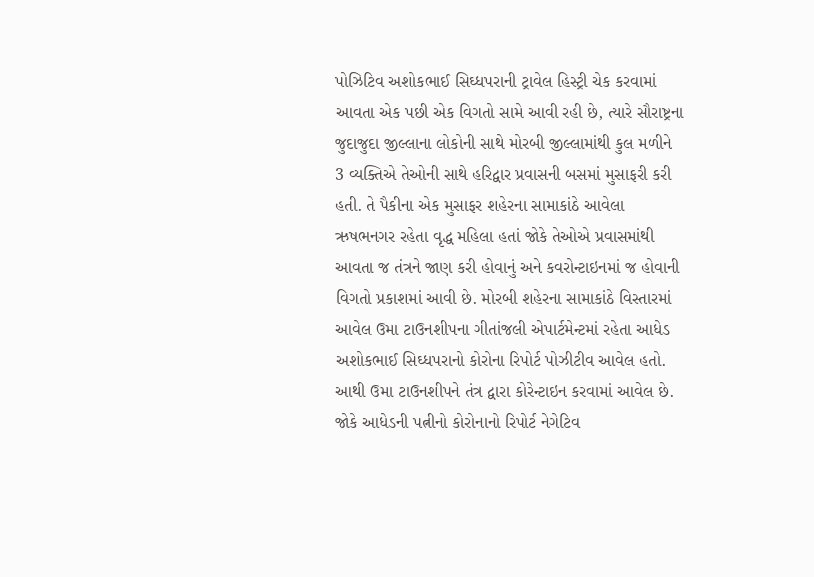પોઝિટિવ અશોકભાઈ સિઘ્ધપરાની ટ્રાવેલ હિસ્ટ્રી ચેક કરવામાં આવતા એક પછી એક વિગતો સામે આવી રહી છે, ત્યારે સૌરાષ્ટ્રના જુદાજુદા જીલ્લાના લોકોની સાથે મોરબી જીલ્લામાંથી કુલ મળીને 3 વ્યક્તિએ તેઓની સાથે હરિદ્વાર પ્રવાસની બસમાં મુસાફરી કરી હતી. તે પૈકીના એક મુસાફર શહેરના સામાકાંઠે આવેલા ઋષભનગર રહેતા વૃદ્ધ મહિલા હતાં જોકે તેઓએ પ્રવાસમાંથી આવતા જ તંત્રને જાણ કરી હોવાનું અને કવરોન્ટાઇનમાં જ હોવાની વિગતો પ્રકાશમાં આવી છે. મોરબી શહેરના સામાકાંઠે વિસ્તારમાં આવેલ ઉમા ટાઉનશીપના ગીતાંજલી એપાર્ટમેન્ટમાં રહેતા આધેડ અશોકભાઈ સિઘ્ધપરાનો કોરોના રિપોર્ટ પોઝીટીવ આવેલ હતો. આથી ઉમા ટાઉનશીપને તંત્ર દ્વારા કોરેન્ટાઇન કરવામાં આવેલ છે. જોકે આધેડની પત્નીનો કોરોનાનો રિપોર્ટ નેગેટિવ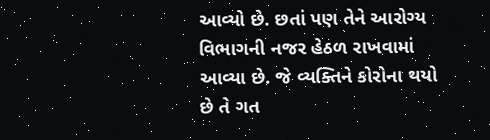આવ્યો છે. છતાં પણ તેને આરોગ્ય વિભાગની નજર હેઠળ રાખવામાં આવ્યા છે. જે વ્યક્તિને કોરોના થયો છે તે ગત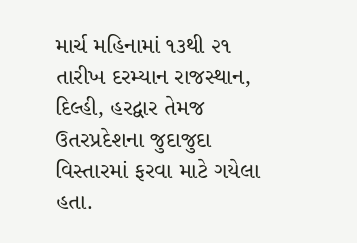માર્ચ મહિનામાં ૧૩થી ૨૧ તારીખ દરમ્યાન રાજસ્થાન, દિલ્હી, હરદ્વાર તેમજ ઉતરપ્રદેશના જુદાજુદા વિસ્તારમાં ફરવા માટે ગયેલા હતા.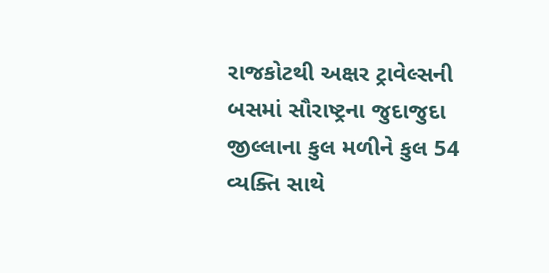રાજકોટથી અક્ષર ટ્રાવેલ્સની બસમાં સૌરાષ્ટ્રના જુદાજુદા જીલ્લાના કુલ મળીને કુલ 54 વ્યક્તિ સાથે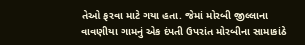તેઓ ફરવા માટે ગયા હતા. જેમાં મોરબી જીલ્લાના વાવણીયા ગામનું એક દંપતી ઉપરાંત મોરબીના સામાકાંઠે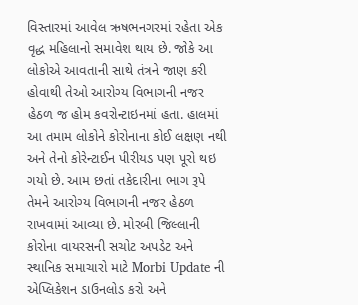વિસ્તારમાં આવેલ ઋષભનગરમાં રહેતા એક વૃદ્ધ મહિલાનો સમાવેશ થાય છે. જોકે આ લોકોએ આવતાની સાથે તંત્રને જાણ કરી હોવાથી તેઓ આરોગ્ય વિભાગની નજર હેઠળ જ હોમ કવરોન્ટાઇનમાં હતા. હાલમાં આ તમામ લોકોને કોરોનાના કોઈ લક્ષણ નથી અને તેનો કોરેન્ટાઈન પીરીયડ પણ પૂરો થઇ ગયો છે. આમ છતાં તકેદારીના ભાગ રૂપે તેમને આરોગ્ય વિભાગની નજર હેઠળ રાખવામાં આવ્યા છે. મોરબી જિલ્લાની કોરોના વાયરસની સચોટ અપડેટ અને સ્થાનિક સમાચારો માટે Morbi Update ની એપ્લિકેશન ડાઉનલોડ કરો અને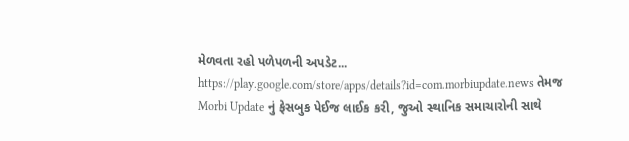મેળવતા રહો પળેપળની અપડેટ... https://play.google.com/store/apps/details?id=com.morbiupdate.news તેમજ Morbi Update નું ફેસબુક પેઈજ લાઈક કરી, જુઓ સ્થાનિક સમાચારોની સાથે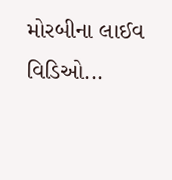મોરબીના લાઈવ વિડિઓ...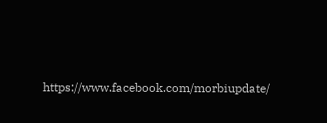https://www.facebook.com/morbiupdate/